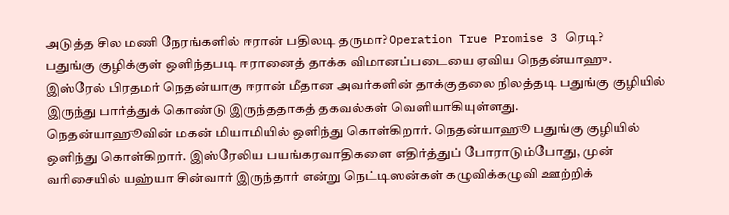அடுத்த சில மணி நேரங்களில் ஈரான் பதிலடி தருமா? Operation True Promise 3 ரெடி?
பதுங்கு குழிக்குள் ஒளிந்தபடி ஈரானைத் தாக்க விமானப்படையை ஏவிய நெதன்யாஹு.
இஸ்ரேல் பிரதமர் நெதன்யாகு ஈரான் மீதான அவர்களின் தாக்குதலை நிலத்தடி பதுங்கு குழியில் இருந்து பார்த்துக் கொண்டு இருந்ததாகத் தகவல்கள் வெளியாகியுள்ளது.
நெதன்யாஹூவின் மகன் மியாமியில் ஒளிந்து கொள்கிறார். நெதன்யாஹூ பதுங்கு குழியில் ஒளிந்து கொள்கிறார். இஸ்ரேலிய பயங்கரவாதிகளை எதிர்த்துப் போராடும்போது, முன் வரிசையில் யஹ்யா சின்வார் இருந்தார் என்று நெட்டிஸன்கள் கழுவிக்கழுவி ஊற்றிக்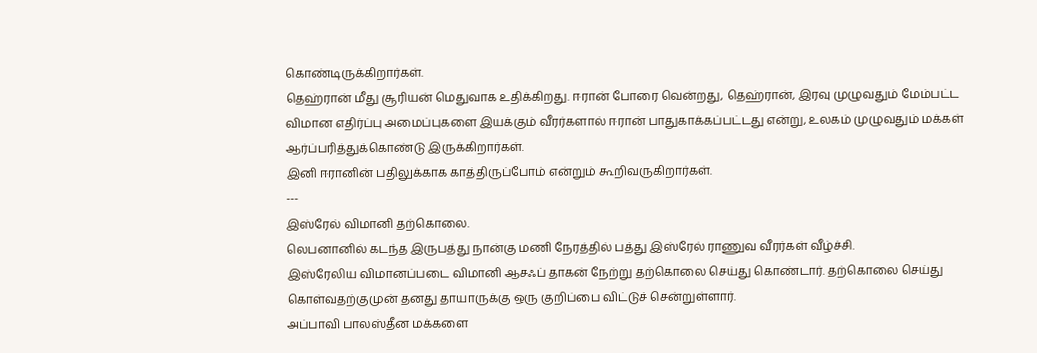கொண்டிருக்கிறார்கள்.
தெஹ்ரான் மீது சூரியன் மெதுவாக உதிக்கிறது. ஈரான் போரை வென்றது, தெஹ்ரான், இரவு முழுவதும் மேம்பட்ட விமான எதிர்ப்பு அமைப்புகளை இயக்கும் வீரர்களால் ஈரான் பாதுகாக்கப்பட்டது என்று, உலகம் முழுவதும் மக்கள் ஆர்ப்பரித்துக்கொண்டு இருக்கிறார்கள்.
இனி ஈரானின் பதிலுக்காக காத்திருப்போம் என்றும் கூறிவருகிறார்கள்.
---
இஸ்ரேல் விமானி தற்கொலை.
லெபனானில் கடந்த இருபத்து நான்கு மணி நேரத்தில் பத்து இஸ்ரேல் ராணுவ வீரர்கள் வீழ்ச்சி.
இஸ்ரேலிய விமானப்படை விமானி ஆசஃப் தாகன் நேற்று தற்கொலை செய்து கொண்டார். தற்கொலை செய்து கொள்வதற்குமுன் தனது தாயாருக்கு ஒரு குறிப்பை விட்டுச் சென்றுள்ளார்.
அப்பாவி பாலஸ்தீன மக்களை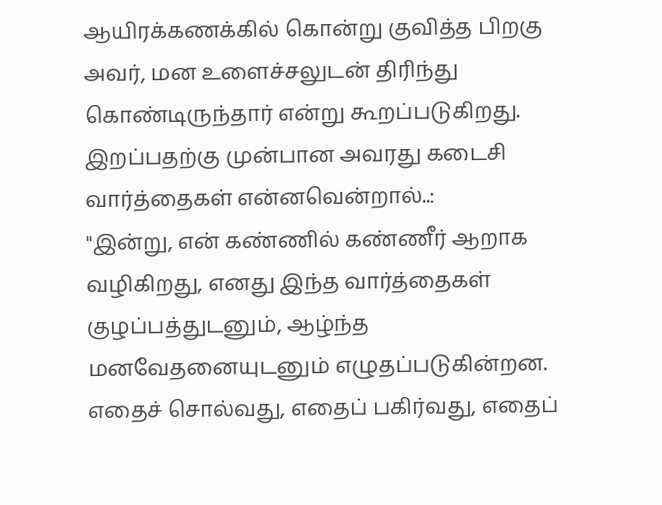ஆயிரக்கணக்கில் கொன்று குவித்த பிறகு அவர், மன உளைச்சலுடன் திரிந்து கொண்டிருந்தார் என்று கூறப்படுகிறது.
இறப்பதற்கு முன்பான அவரது கடைசி வார்த்தைகள் என்னவென்றால்..:
"இன்று, என் கண்ணில் கண்ணீர் ஆறாக வழிகிறது, எனது இந்த வார்த்தைகள் குழப்பத்துடனும், ஆழ்ந்த மனவேதனையுடனும் எழுதப்படுகின்றன. எதைச் சொல்வது, எதைப் பகிர்வது, எதைப்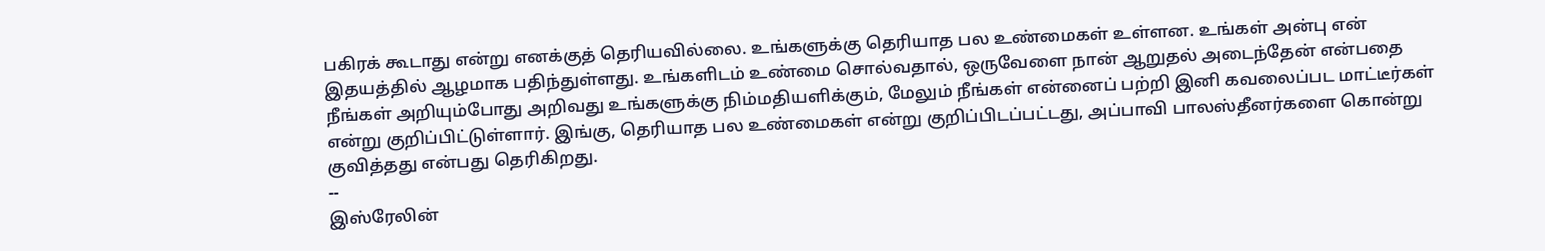பகிரக் கூடாது என்று எனக்குத் தெரியவில்லை. உங்களுக்கு தெரியாத பல உண்மைகள் உள்ளன. உங்கள் அன்பு என் இதயத்தில் ஆழமாக பதிந்துள்ளது. உங்களிடம் உண்மை சொல்வதால், ஒருவேளை நான் ஆறுதல் அடைந்தேன் என்பதை நீங்கள் அறியும்போது அறிவது உங்களுக்கு நிம்மதியளிக்கும், மேலும் நீங்கள் என்னைப் பற்றி இனி கவலைப்பட மாட்டீர்கள் என்று குறிப்பிட்டுள்ளார். இங்கு, தெரியாத பல உண்மைகள் என்று குறிப்பிடப்பட்டது, அப்பாவி பாலஸ்தீனர்களை கொன்று குவித்தது என்பது தெரிகிறது.
--
இஸ்ரேலின்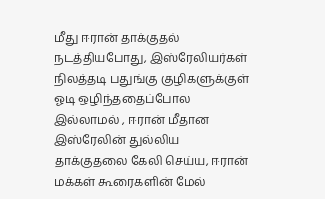மீது ஈரான் தாக்குதல் நடத்தியபோது, இஸ்ரேலியர்கள் நிலத்தடி பதுங்கு குழிகளுக்குள் ஓடி ஒழிந்ததைப்போல இல்லாமல் , ஈரான் மீதான இஸ்ரேலின் துல்லிய தாக்குதலை கேலி செய்ய, ஈரான் மக்கள் கூரைகளின் மேல்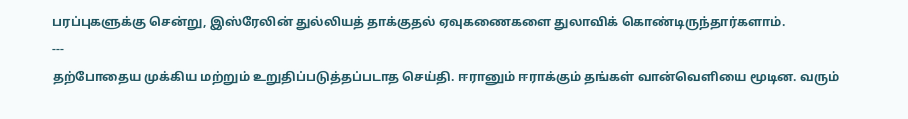பரப்புகளுக்கு சென்று, இஸ்ரேலின் துல்லியத் தாக்குதல் ஏவுகணைகளை துலாவிக் கொண்டிருந்தார்களாம்.
---
தற்போதைய முக்கிய மற்றும் உறுதிப்படுத்தப்படாத செய்தி. ஈரானும் ஈராக்கும் தங்கள் வான்வெளியை மூடின. வரும்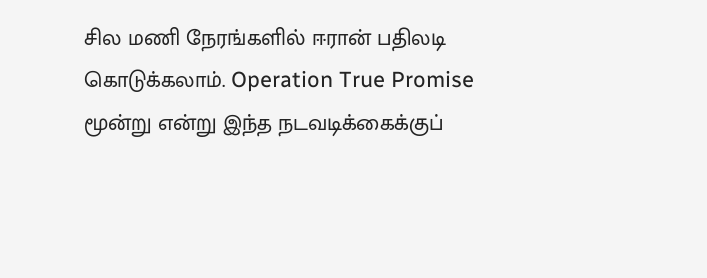சில மணி நேரங்களில் ஈரான் பதிலடி கொடுக்கலாம். Operation True Promise மூன்று என்று இந்த நடவடிக்கைக்குப்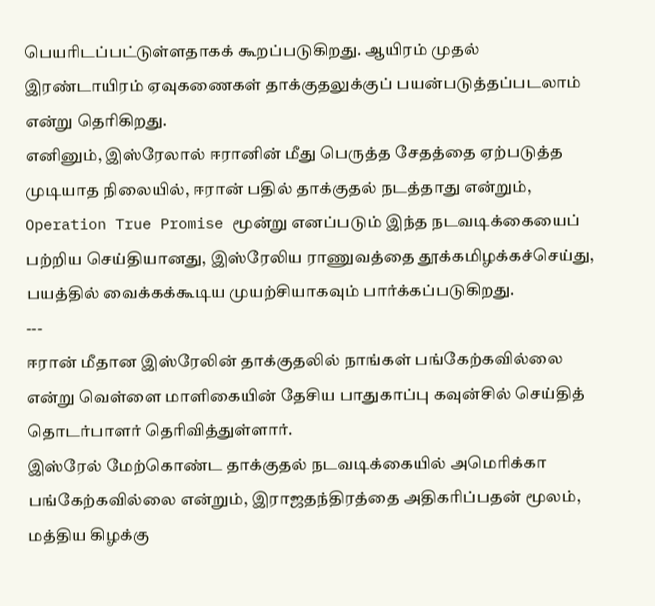பெயரிடப்பட்டுள்ளதாகக் கூறப்படுகிறது. ஆயிரம் முதல் இரண்டாயிரம் ஏவுகணைகள் தாக்குதலுக்குப் பயன்படுத்தப்படலாம் என்று தெரிகிறது.
எனினும், இஸ்ரேலால் ஈரானின் மீது பெருத்த சேதத்தை ஏற்படுத்த முடியாத நிலையில், ஈரான் பதில் தாக்குதல் நடத்தாது என்றும், Operation True Promise மூன்று எனப்படும் இந்த நடவடிக்கையைப் பற்றிய செய்தியானது, இஸ்ரேலிய ராணுவத்தை தூக்கமிழக்கச்செய்து, பயத்தில் வைக்கக்கூடிய முயற்சியாகவும் பார்க்கப்படுகிறது.
---
ஈரான் மீதான இஸ்ரேலின் தாக்குதலில் நாங்கள் பங்கேற்கவில்லை என்று வெள்ளை மாளிகையின் தேசிய பாதுகாப்பு கவுன்சில் செய்தித் தொடர்பாளர் தெரிவித்துள்ளார்.
இஸ்ரேல் மேற்கொண்ட தாக்குதல் நடவடிக்கையில் அமெரிக்கா பங்கேற்கவில்லை என்றும், இராஜதந்திரத்தை அதிகரிப்பதன் மூலம், மத்திய கிழக்கு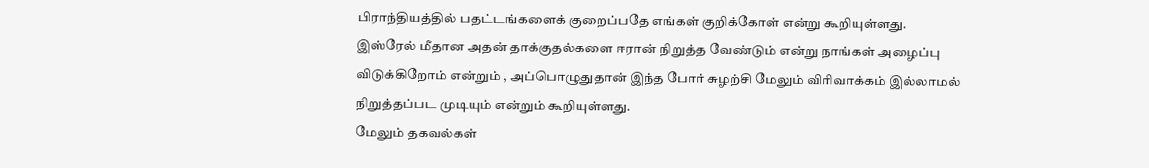பிராந்தியத்தில் பதட்டங்களைக் குறைப்பதே எங்கள் குறிக்கோள் என்று கூறியுள்ளது.
இஸ்ரேல் மீதான அதன் தாக்குதல்களை ஈரான் நிறுத்த வேண்டும் என்று நாங்கள் அழைப்பு விடுக்கிறோம் என்றும் , அப்பொழுதுதான் இந்த போர் சுழற்சி மேலும் விரிவாக்கம் இல்லாமல் நிறுத்தப்பட முடியும் என்றும் கூறியுள்ளது.
மேலும் தகவல்கள்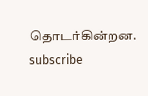தொடர்கின்றன. subscribe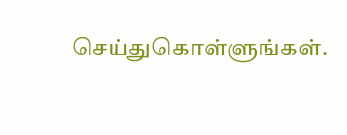செய்துகொள்ளுங்கள்.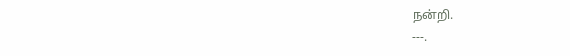நன்றி.
---.